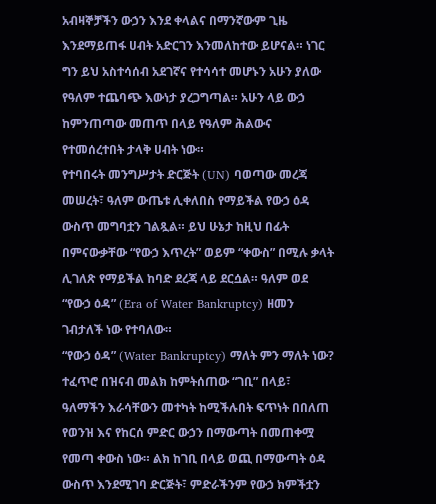አብዛኞቻችን ውኃን እንደ ቀላልና በማንኛውም ጊዜ እንደማይጠፋ ሀብት አድርገን እንመለከተው ይሆናል። ነገር ግን ይህ አስተሳሰብ አደገኛና የተሳሳተ መሆኑን አሁን ያለው የዓለም ተጨባጭ እውነታ ያረጋግጣል። አሁን ላይ ውኃ ከምንጠጣው መጠጥ በላይ የዓለም ሕልውና የተመሰረተበት ታላቅ ሀብት ነው።
የተባበሩት መንግሥታት ድርጅት (UN) ባወጣው መረጃ መሠረት፣ ዓለም ውጤቱ ሊቀለበስ የማይችል የውኃ ዕዳ ውስጥ መግባቷን ገልጿል። ይህ ሁኔታ ከዚህ በፊት በምናውቃቸው “የውኃ እጥረት” ወይም “ቀውስ” በሚሉ ቃላት ሊገለጽ የማይችል ከባድ ደረጃ ላይ ደርሷል። ዓለም ወደ “የውኃ ዕዳ” (Era of Water Bankruptcy) ዘመን ገብታለች ነው የተባለው።
“የውኃ ዕዳ” (Water Bankruptcy) ማለት ምን ማለት ነው?
ተፈጥሮ በዝናብ መልክ ከምትሰጠው “ገቢ” በላይ፣ ዓለማችን እራሳቸውን መተካት ከሚችሉበት ፍጥነት በበለጠ የወንዝ እና የከርሰ ምድር ውኃን በማውጣት በመጠቀሟ የመጣ ቀውስ ነው። ልክ ከገቢ በላይ ወጪ በማውጣት ዕዳ ውስጥ እንደሚገባ ድርጅት፣ ምድራችንም የውኃ ክምችቷን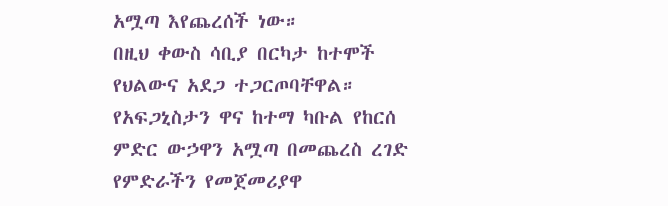አሟጣ እየጨረሰች ነው።
በዚህ ቀውስ ሳቢያ በርካታ ከተሞች የህልውና አደጋ ተጋርጦባቸዋል። የአፍጋኒስታን ዋና ከተማ ካቡል የከርሰ ምድር ውኃዋን አሟጣ በመጨረስ ረገድ የምድራችን የመጀመሪያዋ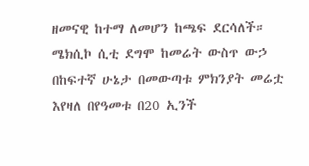ዘመናዊ ከተማ ለመሆን ከጫፍ ደርሳለች።
ሜክሲኮ ሲቲ ደግሞ ከመሬት ውስጥ ውኃ በከፍተኛ ሁኔታ በመውጣቱ ምክንያት መሬቷ እየዛለ በየዓመቱ በ20 ኢንች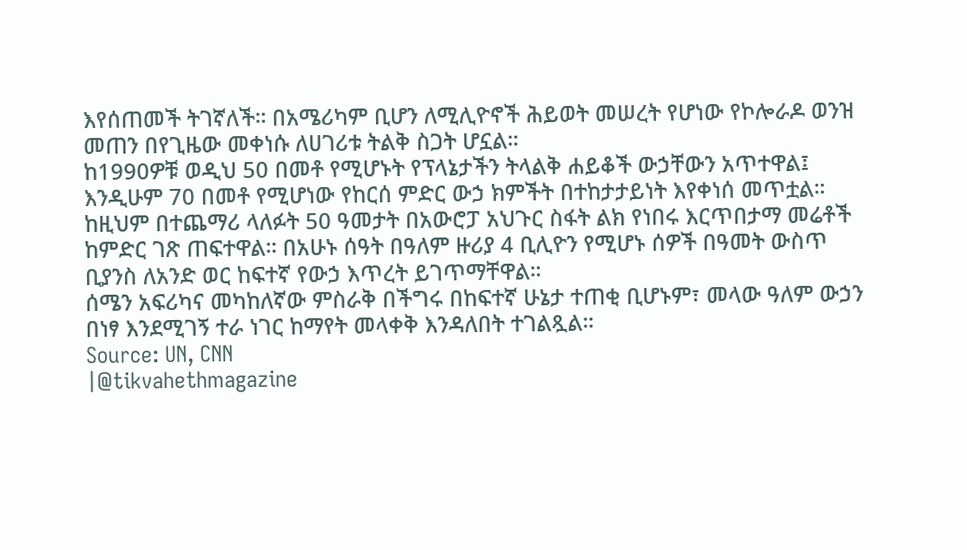እየሰጠመች ትገኛለች። በአሜሪካም ቢሆን ለሚሊዮኖች ሕይወት መሠረት የሆነው የኮሎራዶ ወንዝ መጠን በየጊዜው መቀነሱ ለሀገሪቱ ትልቅ ስጋት ሆኗል።
ከ1990ዎቹ ወዲህ 50 በመቶ የሚሆኑት የፕላኔታችን ትላልቅ ሐይቆች ውኃቸውን አጥተዋል፤ እንዲሁም 70 በመቶ የሚሆነው የከርሰ ምድር ውኃ ክምችት በተከታታይነት እየቀነሰ መጥቷል።
ከዚህም በተጨማሪ ላለፉት 50 ዓመታት በአውሮፓ አህጉር ስፋት ልክ የነበሩ እርጥበታማ መሬቶች ከምድር ገጽ ጠፍተዋል። በአሁኑ ሰዓት በዓለም ዙሪያ 4 ቢሊዮን የሚሆኑ ሰዎች በዓመት ውስጥ ቢያንስ ለአንድ ወር ከፍተኛ የውኃ እጥረት ይገጥማቸዋል።
ሰሜን አፍሪካና መካከለኛው ምስራቅ በችግሩ በከፍተኛ ሁኔታ ተጠቂ ቢሆኑም፣ መላው ዓለም ውኃን በነፃ እንደሚገኝ ተራ ነገር ከማየት መላቀቅ እንዳለበት ተገልጿል።
Source: UN, CNN
|@tikvahethmagazine